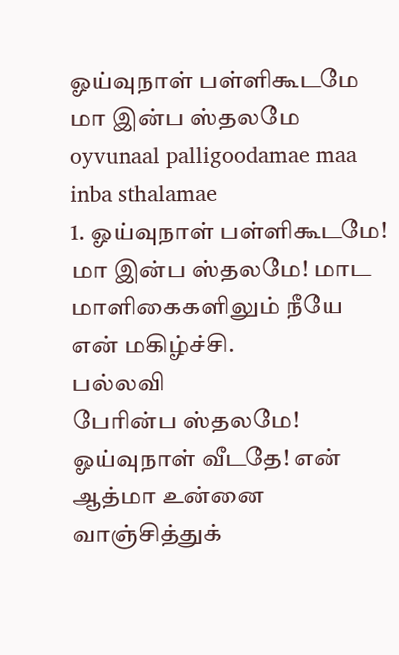ஓய்வுநாள் பள்ளிகூடமே மா இன்ப ஸ்தலமே
oyvunaal palligoodamae maa inba sthalamae
1. ஓய்வுநாள் பள்ளிகூடமே! மா இன்ப ஸ்தலமே! மாட மாளிகைகளிலும் நீயே என் மகிழ்ச்சி.
பல்லவி
பேரின்ப ஸ்தலமே! ஓய்வுநாள் வீடதே! என் ஆத்மா உன்னை வாஞ்சித்துக்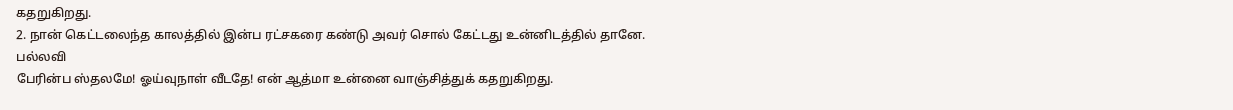கதறுகிறது.
2. நான் கெட்டலைந்த காலத்தில் இன்ப ரட்சகரை கண்டு அவர் சொல் கேட்டது உன்னிடத்தில் தானே.
பல்லவி
பேரின்ப ஸ்தலமே! ஓய்வுநாள் வீடதே! என் ஆத்மா உன்னை வாஞ்சித்துக் கதறுகிறது.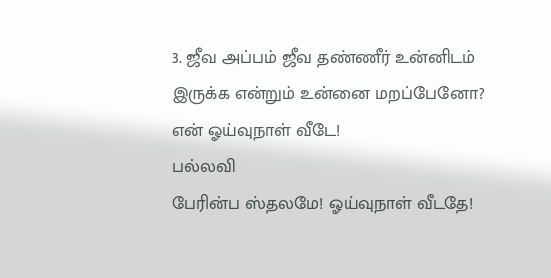3. ஜீவ அப்பம் ஜீவ தண்ணீர் உன்னிடம் இருக்க என்றும் உன்னை மறப்பேனோ? என் ஓய்வுநாள் வீடே!
பல்லவி
பேரின்ப ஸ்தலமே! ஓய்வுநாள் வீடதே!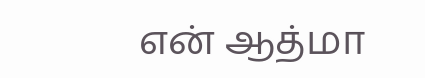என் ஆத்மா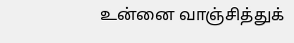உன்னை வாஞ்சித்துக்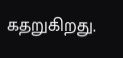கதறுகிறது.